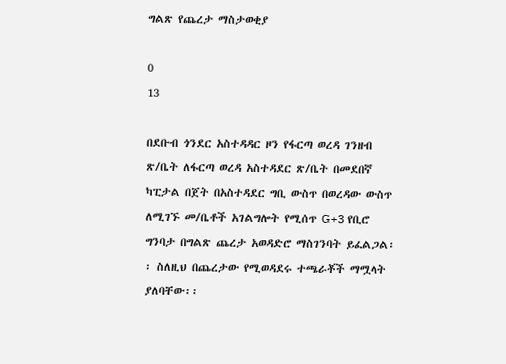ግልጽ የጨረታ ማስታወቂያ

0
13

በደቡብ ጎንደር አስተዳዳር ዞን የፋርጣ ወረዳ ገንዘብ ጽ/ቤት ለፋርጣ ወረዳ አስተዳደር ጽ/ቤት በመደበኛ ካፒታል በጀት በአስተዳደር ግቢ ውስጥ በወረዳው ውስጥ ለሚገኙ መ/ቤቶች አገልግሎት የሚሰጥ G+3 የቢሮ ግንባታ በግልጽ ጨረታ አወዳድሮ ማስገንባት ይፈልጋል፡፡ ስለዚህ በጨረታው የሚወዳደሩ ተጫራቾች ማሟላት ያለባቸው፡፡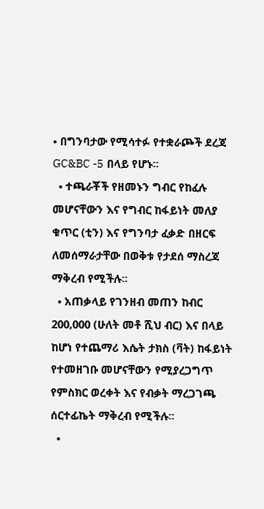• በግንባታው የሚሳተፉ የተቋራጮች ደረጃ GC&BC -5 በላይ የሆኑ፡፡
  • ተጫራቾች የዘመኑን ግብር የከፈሉ መሆናቸውን እና የግብር ከፋይነት መለያ ቁጥር (ቲን) እና የግንባታ ፈቃድ በዘርፍ ለመሰማራታቸው በወቅቱ የታደሰ ማስረጃ ማቅረብ የሚችሉ፡፡
  • አጠቃላይ የገንዘብ መጠን ከብር 200,000 (ሁለት መቶ ሺህ ብር) እና በላይ ከሆነ የተጨማሪ እሴት ታክስ (ቫት) ከፋይነት የተመዘገቡ መሆናቸውን የሚያረጋግጥ የምስክር ወረቀት እና የብቃት ማረጋገጫ ሰርተፊኬት ማቅረብ የሚችሉ፡፡
  •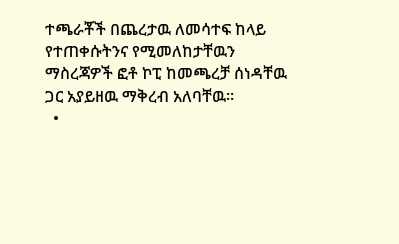ተጫራቾች በጨረታዉ ለመሳተፍ ከላይ የተጠቀሱትንና የሚመለከታቸዉን ማስረጃዎች ፎቶ ኮፒ ከመጫረቻ ሰነዳቸዉ ጋር አያይዘዉ ማቅረብ አለባቸዉ፡፡
  •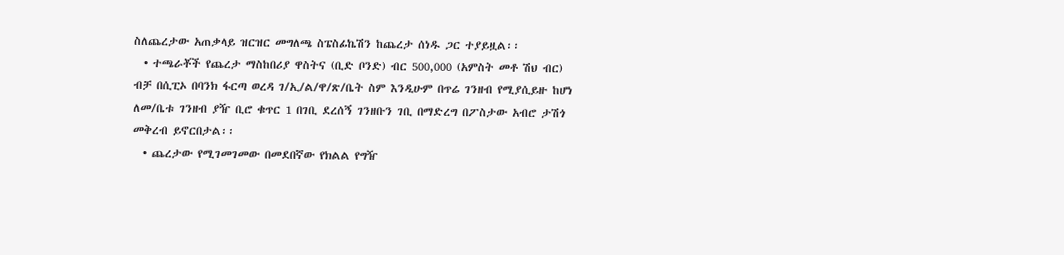ስለጨረታው አጠቃላይ ዝርዝር መግለጫ ስፔስፊኬሽን ከጨረታ ሰነዱ ጋር ተያይዟል፡፡
  • ተጫራቾች የጨረታ ማስከበሪያ ዋስትና (ቢድ ቦንድ) ብር 500,000 (አምስት መቶ ሽህ ብር) ብቻ በሲፒኦ በባንክ ፋርጣ ወረዳ ገ/ኢ/ል/ዋ/ጽ/ቤት ስም እንዲሁም በጥሬ ገንዘብ የሚያሲይዙ ከሆነ ለመ/ቤቱ ገንዘብ ያዥ ቢሮ ቁጥር 1 በገቢ ደረሰኝ ገንዘቡን ገቢ በማድረግ በፖስታው አብሮ ታሽጎ መቅረብ ይኖርበታል፡፡
  • ጨረታው የሚገመገመው በመደበኛው የክልል የግዥ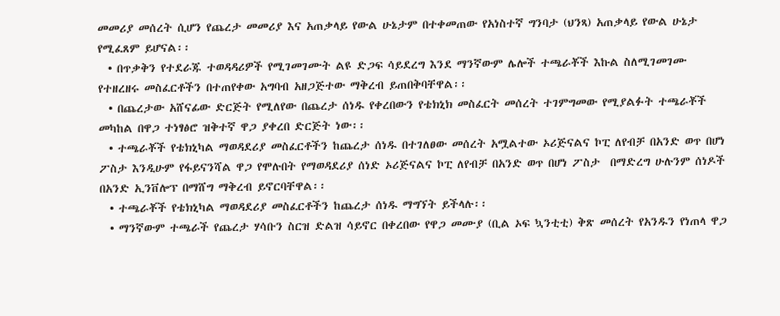መመሪያ መሰረት ሲሆን የጨረታ መመሪያ እና አጠቃላይ የውል ሁኔታም በተቀመጠው የአነስተኛ ግንባታ (ህንጻ) አጠቃላይ የውል ሁኔታ የሚፈጸም ይሆናል፡፡
  • በጥቃቅን የተደራጁ ተወዳዳሪዎች የሚገመገሙት ልዩ ድጋፍ ሳይደረግ እንደ ማንኛውም ሌሎች ተጫራቾች እኩል ስለሚገመገሙ የተዘረዘሩ መስፈርቶችን በተጠየቀው አግባብ አዘጋጅተው ማቅረብ ይጠበቅባቸዋል፡፡
  • በጨረታው አሸናፊው ድርጅት የሚለየው በጨረታ ሰነዱ የቀረበውን የቴክኒክ መስፈርት መሰረት ተገምግመው የሚያልፉት ተጫራቾች መካከል በዋጋ ተነፃፅሮ ዝቅተኛ ዋጋ ያቀረበ ድርጅት ነው፡፡
  • ተጫራቾች የቴክኒካል ማወዳደሪያ መስፈርቶችን ከጨረታ ሰነዱ በተገለፀው መሰረት አሟልተው ኦሪጅናልና ኮፒ ለየብቻ በአንድ ወጥ በሆነ ፖስታ እንዲሁም የፋይናንሻል ዋጋ የሞሉበት የማወዳደሪያ ሰነድ ኦሪጅናልና ኮፒ ለየብቻ በአንድ ወጥ በሆነ ፖስታ  በማድረግ ሁሉንም ሰነዶች በአንድ ኢንቨሎፕ በማሸግ ማቅረብ ይኖርባቸዋል፡፡
  • ተጫራቾች የቴክኒካል ማወዳደሪያ መስፈርቶችን ከጨረታ ሰነዱ ማግኘት ይችላሉ፡፡
  • ማንኛውም ተጫራች የጨረታ ሃሳቡን ስርዝ ድልዝ ሳይኖር በቀረበው የዋጋ መሙያ (ቢል ኦፍ ኳንቲቲ) ቅጽ መሰረት የአንዱን የነጠላ ዋጋ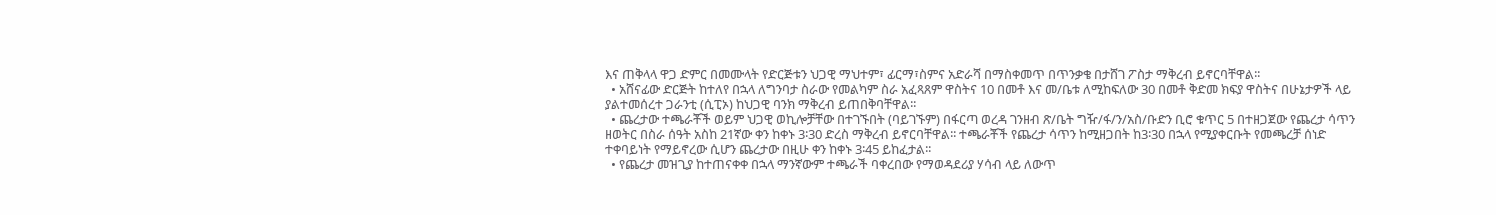እና ጠቅላላ ዋጋ ድምር በመሙላት የድርጅቱን ህጋዊ ማህተም፣ ፊርማ፣ስምና አድራሻ በማስቀመጥ በጥንቃቄ በታሸገ ፖስታ ማቅረብ ይኖርባቸዋል፡፡
  • አሸናፊው ድርጅት ከተለየ በኋላ ለግንባታ ስራው የመልካም ስራ አፈጻጸም ዋስትና 10 በመቶ እና መ/ቤቱ ለሚከፍለው 30 በመቶ ቅድመ ክፍያ ዋስትና በሁኔታዎች ላይ ያልተመሰረተ ጋራንቲ (ሲፒኦ) ከህጋዊ ባንክ ማቅረብ ይጠበቅባቸዋል፡፡
  • ጨረታው ተጫራቾች ወይም ህጋዊ ወኪሎቻቸው በተገኙበት (ባይገኙም) በፋርጣ ወረዳ ገንዘብ ጽ/ቤት ግዥ/ፋ/ን/አስ/ቡድን ቢሮ ቁጥር 5 በተዘጋጀው የጨረታ ሳጥን ዘወትር በስራ ሰዓት አስከ 21ኛው ቀን ከቀኑ 3፡30 ድረስ ማቅረብ ይኖርባቸዋል፡፡ ተጫራቾች የጨረታ ሳጥን ከሚዘጋበት ከ3፡30 በኋላ የሚያቀርቡት የመጫረቻ ሰነድ ተቀባይነት የማይኖረው ሲሆን ጨረታው በዚሁ ቀን ከቀኑ 3፡45 ይከፈታል፡፡
  • የጨረታ መዝጊያ ከተጠናቀቀ በኋላ ማንኛውም ተጫራች ባቀረበው የማወዳደሪያ ሃሳብ ላይ ለውጥ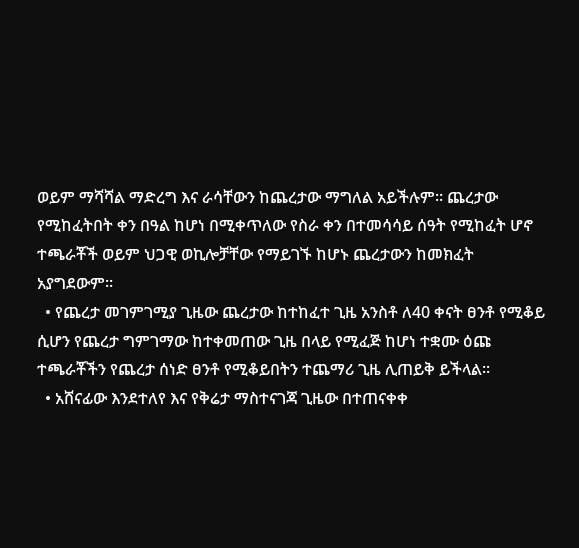ወይም ማሻሻል ማድረግ እና ራሳቸውን ከጨረታው ማግለል አይችሉም፡፡ ጨረታው የሚከፈትበት ቀን በዓል ከሆነ በሚቀጥለው የስራ ቀን በተመሳሳይ ሰዓት የሚከፈት ሆኖ ተጫራቾች ወይም ህጋዊ ወኪሎቻቸው የማይገኙ ከሆኑ ጨረታውን ከመክፈት አያግደውም፡፡
  • የጨረታ መገምገሚያ ጊዜው ጨረታው ከተከፈተ ጊዜ አንስቶ ለ40 ቀናት ፀንቶ የሚቆይ ሲሆን የጨረታ ግምገማው ከተቀመጠው ጊዜ በላይ የሚፈጅ ከሆነ ተቋሙ ዕጩ ተጫራቾችን የጨረታ ሰነድ ፀንቶ የሚቆይበትን ተጨማሪ ጊዜ ሊጠይቅ ይችላል፡፡
  • አሸናፊው እንደተለየ እና የቅሬታ ማስተናገጃ ጊዜው በተጠናቀቀ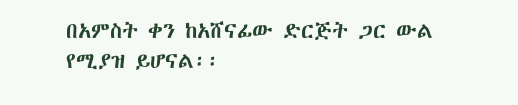በአምስት ቀን ከአሸናፊው ድርጅት ጋር ውል የሚያዝ ይሆናል፡፡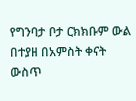የግንባታ ቦታ ርክክቡም ውል በተያዘ በአምስት ቀናት ውስጥ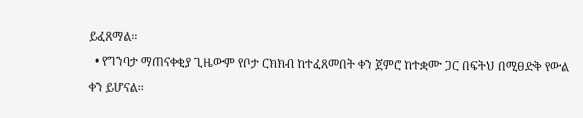ይፈጸማል፡፡
  • የግንባታ ማጠናቀቂያ ጊዜውም የቦታ ርክክብ ከተፈጸመበት ቀን ጀምሮ ከተቋሙ ጋር በፍትህ በሚፀድቅ የውል ቀን ይሆናል፡፡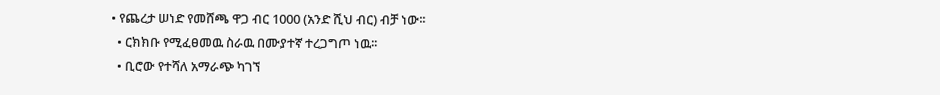• የጨረታ ሠነድ የመሸጫ ዋጋ ብር 1000 (አንድ ሺህ ብር) ብቻ ነው፡፡
  • ርክክቡ የሚፈፀመዉ ስራዉ በሙያተኛ ተረጋግጦ ነዉ፡፡
  • ቢሮው የተሻለ አማራጭ ካገኘ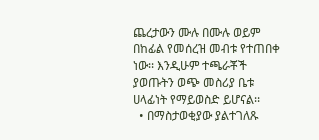ጨረታውን ሙሉ በሙሉ ወይም በከፊል የመሰረዝ መብቱ የተጠበቀ ነው፡፡ እንዲሁም ተጫራቾች ያወጡትን ወጭ መስሪያ ቤቱ ሀላፊነት የማይወስድ ይሆናል፡፡
  • በማስታወቂያው ያልተገለጹ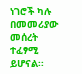ነገሮች ካሉ በመመሪያው መሰረት ተፈፃሚ ይሆናል፡፡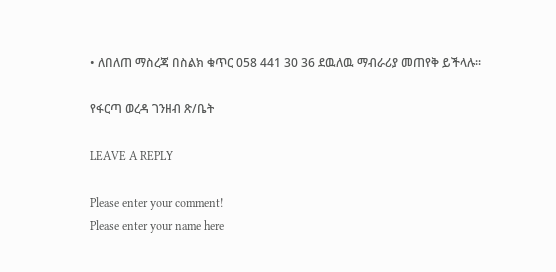• ለበለጠ ማስረጃ በስልክ ቁጥር 058 441 30 36 ደዉለዉ ማብራሪያ መጠየቅ ይችላሉ፡፡

የፋርጣ ወረዳ ገንዘብ ጽ/ቤት

LEAVE A REPLY

Please enter your comment!
Please enter your name here